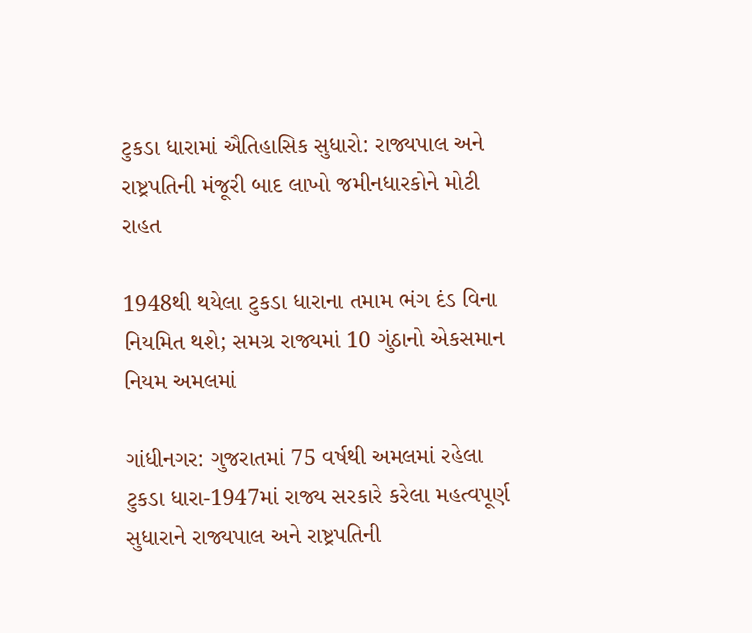ટુકડા ધારામાં ઐતિહાસિક સુધારો: રાજ્યપાલ અને રાષ્ટ્રપતિની મંજૂરી બાદ લાખો જમીનધારકોને મોટી રાહત

1948થી થયેલા ટુકડા ધારાના તમામ ભંગ દંડ વિના નિયમિત થશે; સમગ્ર રાજ્યમાં 10 ગુંઠાનો એકસમાન નિયમ અમલમાં

ગાંધીનગર: ગુજરાતમાં 75 વર્ષથી અમલમાં રહેલા ટુકડા ધારા-1947માં રાજ્ય સરકારે કરેલા મહત્વપૂર્ણ સુધારાને રાજ્યપાલ અને રાષ્ટ્રપતિની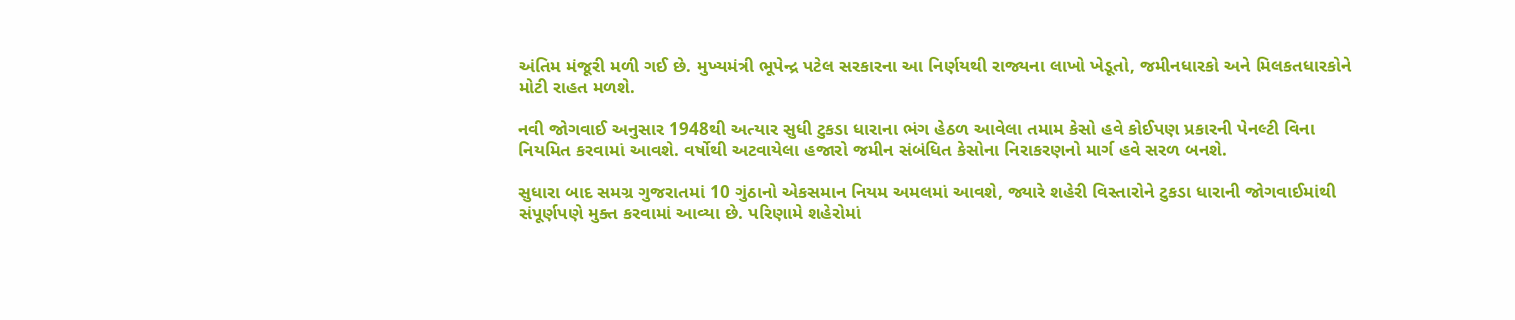અંતિમ મંજૂરી મળી ગઈ છે. મુખ્યમંત્રી ભૂપેન્દ્ર પટેલ સરકારના આ નિર્ણયથી રાજ્યના લાખો ખેડૂતો, જમીનધારકો અને મિલકતધારકોને મોટી રાહત મળશે.

નવી જોગવાઈ અનુસાર 1948થી અત્યાર સુધી ટુકડા ધારાના ભંગ હેઠળ આવેલા તમામ કેસો હવે કોઈપણ પ્રકારની પેનલ્ટી વિના નિયમિત કરવામાં આવશે. વર્ષોથી અટવાયેલા હજારો જમીન સંબંધિત કેસોના નિરાકરણનો માર્ગ હવે સરળ બનશે.

સુધારા બાદ સમગ્ર ગુજરાતમાં 10 ગુંઠાનો એકસમાન નિયમ અમલમાં આવશે, જ્યારે શહેરી વિસ્તારોને ટુકડા ધારાની જોગવાઈમાંથી સંપૂર્ણપણે મુક્ત કરવામાં આવ્યા છે. પરિણામે શહેરોમાં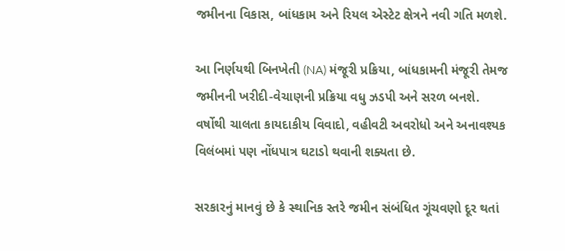જમીનના વિકાસ, બાંધકામ અને રિયલ એસ્ટેટ ક્ષેત્રને નવી ગતિ મળશે.

આ નિર્ણયથી બિનખેતી (NA) મંજૂરી પ્રક્રિયા, બાંધકામની મંજૂરી તેમજ જમીનની ખરીદી-વેચાણની પ્રક્રિયા વધુ ઝડપી અને સરળ બનશે. વર્ષોથી ચાલતા કાયદાકીય વિવાદો, વહીવટી અવરોધો અને અનાવશ્યક વિલંબમાં પણ નોંધપાત્ર ઘટાડો થવાની શક્યતા છે.

સરકારનું માનવું છે કે સ્થાનિક સ્તરે જમીન સંબંધિત ગૂંચવણો દૂર થતાં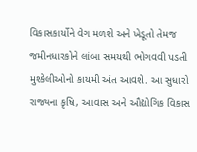વિકાસકાર્યોને વેગ મળશે અને ખેડૂતો તેમજ જમીનધારકોને લાંબા સમયથી ભોગવવી પડતી મુશ્કેલીઓનો કાયમી અંત આવશે. આ સુધારો રાજ્યના કૃષિ, આવાસ અને ઔદ્યોગિક વિકાસ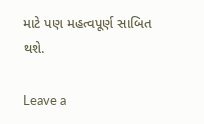માટે પણ મહત્વપૂર્ણ સાબિત થશે.

Leave a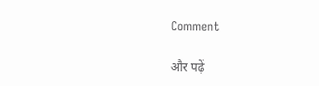Comment

और पढ़ें